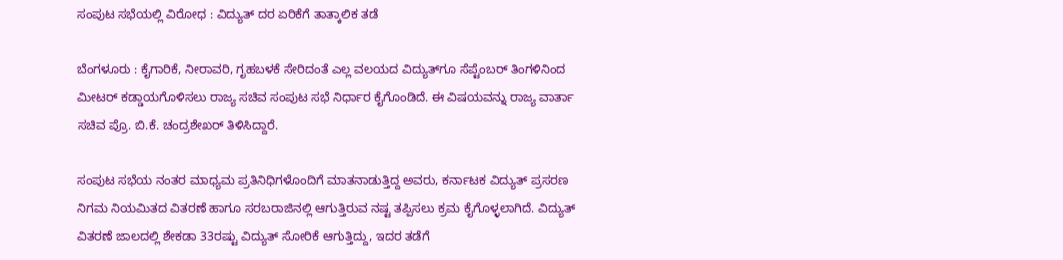ಸಂಪುಟ ಸಭೆಯಲ್ಲಿ ವಿರೋಧ : ವಿದ್ಯುತ್‌ ದರ ಏರಿಕೆಗೆ ತಾತ್ಕಾಲಿಕ ತಡೆ

ಬೆಂಗಳೂರು : ಕೈಗಾರಿಕೆ, ನೀರಾವರಿ, ಗೃಹಬಳಕೆ ಸೇರಿದಂತೆ ಎಲ್ಲ ವಲಯದ ವಿದ್ಯುತ್‌ಗೂ ಸೆಪ್ಟೆಂಬರ್‌ ತಿಂಗಳಿನಿಂದ ಮೀಟರ್‌ ಕಡ್ಡಾಯಗೊಳಿಸಲು ರಾಜ್ಯ ಸಚಿವ ಸಂಪುಟ ಸಭೆ ನಿರ್ಧಾರ ಕೈಗೊಂಡಿದೆ. ಈ ವಿಷಯವನ್ನು ರಾಜ್ಯ ವಾರ್ತಾ ಸಚಿವ ಪ್ರೊ. ಬಿ.ಕೆ. ಚಂದ್ರಶೇಖರ್‌ ತಿಳಿಸಿದ್ದಾರೆ.

ಸಂಪುಟ ಸಭೆಯ ನಂತರ ಮಾಧ್ಯಮ ಪ್ರತಿನಿಧಿಗಳೊಂದಿಗೆ ಮಾತನಾಡುತ್ತಿದ್ದ ಅವರು, ಕರ್ನಾಟಕ ವಿದ್ಯುತ್‌ ಪ್ರಸರಣ ನಿಗಮ ನಿಯಮಿತದ ವಿತರಣೆ ಹಾಗೂ ಸರಬರಾಜಿನಲ್ಲಿ ಆಗುತ್ತಿರುವ ನಷ್ಟ ತಪ್ಪಿಸಲು ಕ್ರಮ ಕೈಗೊಳ್ಳಲಾಗಿದೆ. ವಿದ್ಯುತ್‌ ವಿತರಣೆ ಜಾಲದಲ್ಲಿ ಶೇಕಡಾ 33ರಷ್ಟು ವಿದ್ಯುತ್‌ ಸೋರಿಕೆ ಆಗುತ್ತಿದ್ದು, ಇದರ ತಡೆಗೆ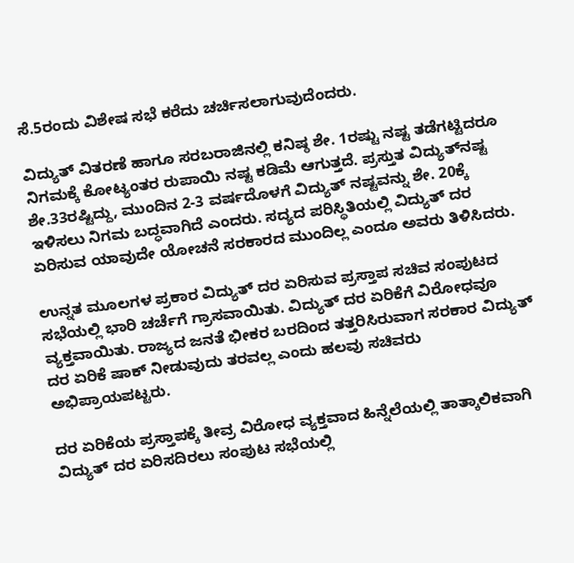ಸೆ.5ರಂದು ವಿಶೇಷ ಸಭೆ ಕರೆದು ಚರ್ಚಿಸಲಾಗುವುದೆಂದರು.

ವಿದ್ಯುತ್‌ ವಿತರಣೆ ಹಾಗೂ ಸರಬರಾಜಿನಲ್ಲಿ ಕನಿಷ್ಠ ಶೇ. 1ರಷ್ಟು ನಷ್ಟ ತಡೆಗಟ್ಟಿದರೂ ನಿಗಮಕ್ಕೆ ಕೋಟ್ಯಂತರ ರುಪಾಯಿ ನಷ್ಟ ಕಡಿಮೆ ಆಗುತ್ತದೆ. ಪ್ರಸ್ತುತ ವಿದ್ಯುತ್‌ನಷ್ಟ ಶೇ.33ರಷ್ಟಿದ್ದು, ಮುಂದಿನ 2-3 ವರ್ಷದೊಳಗೆ ವಿದ್ಯುತ್‌ ನಷ್ಟವನ್ನು ಶೇ. 20ಕ್ಕೆ ಇಳಿಸಲು ನಿಗಮ ಬದ್ಧವಾಗಿದೆ ಎಂದರು. ಸದ್ಯದ ಪರಿಸ್ಥಿತಿಯಲ್ಲಿ ವಿದ್ಯುತ್‌ ದರ ಏರಿಸುವ ಯಾವುದೇ ಯೋಚನೆ ಸರಕಾರದ ಮುಂದಿಲ್ಲ ಎಂದೂ ಅವರು ತಿಳಿಸಿದರು.

ಉನ್ನತ ಮೂಲಗಳ ಪ್ರಕಾರ ವಿದ್ಯುತ್‌ ದರ ಏರಿಸುವ ಪ್ರಸ್ತಾಪ ಸಚಿವ ಸಂಪುಟದ ಸಭೆಯಲ್ಲಿ ಭಾರಿ ಚರ್ಚೆಗೆ ಗ್ರಾಸವಾಯಿತು. ವಿದ್ಯುತ್‌ ದರ ಏರಿಕೆಗೆ ವಿರೋಧವೂ ವ್ಯಕ್ತವಾಯಿತು. ರಾಜ್ಯದ ಜನತೆ ಭೀಕರ ಬರದಿಂದ ತತ್ತರಿಸಿರುವಾಗ ಸರಕಾರ ವಿದ್ಯುತ್‌ ದರ ಏರಿಕೆ ಷಾಕ್‌ ನೀಡುವುದು ತರವಲ್ಲ ಎಂದು ಹಲವು ಸಚಿವರು ಅಭಿಪ್ರಾಯಪಟ್ಟರು.

ದರ ಏರಿಕೆಯ ಪ್ರಸ್ತಾಪಕ್ಕೆ ತೀವ್ರ ವಿರೋಧ ವ್ಯಕ್ತವಾದ ಹಿನ್ನೆಲೆಯಲ್ಲಿ ತಾತ್ಕಾಲಿಕವಾಗಿ ವಿದ್ಯುತ್‌ ದರ ಏರಿಸದಿರಲು ಸಂಪುಟ ಸಭೆಯಲ್ಲಿ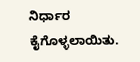ನಿರ್ಧಾರ ಕೈಗೊಳ್ಳಲಾಯಿತು.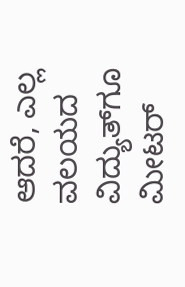ಆದರೆ, ಎಲ್ಲ ವಲಯದ ವಿದ್ಯುತ್‌ಗೂ ಮೀಟರ್‌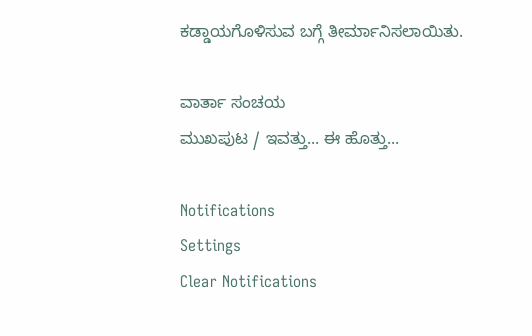ಕಡ್ಡಾಯಗೊಳಿಸುವ ಬಗ್ಗೆ ತೀರ್ಮಾನಿಸಲಾಯಿತು.

ವಾರ್ತಾ ಸಂಚಯ
ಮುಖಪುಟ / ಇವತ್ತು... ಈ ಹೊತ್ತು...

Notifications
Settings
Clear Notifications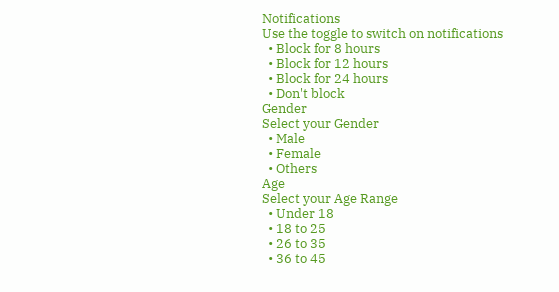Notifications
Use the toggle to switch on notifications
  • Block for 8 hours
  • Block for 12 hours
  • Block for 24 hours
  • Don't block
Gender
Select your Gender
  • Male
  • Female
  • Others
Age
Select your Age Range
  • Under 18
  • 18 to 25
  • 26 to 35
  • 36 to 45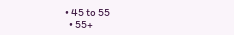• 45 to 55
  • 55+